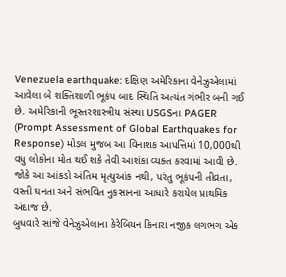Venezuela earthquake: દક્ષિણ અમેરિકાના વેનેઝુએલામાં આવેલા બે શક્તિશાળી ભૂકંપ બાદ સ્થિતિ અત્યંત ગંભીર બની ગઈ છે. અમેરિકાની ભૂસ્તરશાસ્ત્રીય સંસ્થા USGSના PAGER (Prompt Assessment of Global Earthquakes for Response) મોડલ મુજબ આ વિનાશક આપત્તિમાં 10,000થી વધુ લોકોના મોત થઈ શકે તેવી આશંકા વ્યક્ત કરવામાં આવી છે. જોકે આ આંકડો અંતિમ મૃત્યુઆંક નથી, પરંતુ ભૂકંપની તીવ્રતા, વસ્તી ઘનતા અને સંભવિત નુકસાનના આધારે કરાયેલ પ્રાથમિક અંદાજ છે.
બુધવારે સાંજે વેનેઝુએલાના કેરેબિયન કિનારા નજીક લગભગ એક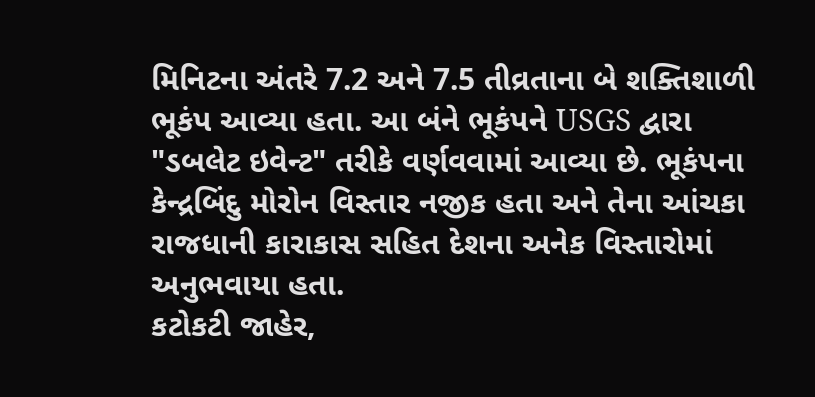મિનિટના અંતરે 7.2 અને 7.5 તીવ્રતાના બે શક્તિશાળી ભૂકંપ આવ્યા હતા. આ બંને ભૂકંપને USGS દ્વારા "ડબલેટ ઇવેન્ટ" તરીકે વર્ણવવામાં આવ્યા છે. ભૂકંપના કેન્દ્રબિંદુ મોરોન વિસ્તાર નજીક હતા અને તેના આંચકા રાજધાની કારાકાસ સહિત દેશના અનેક વિસ્તારોમાં અનુભવાયા હતા.
કટોકટી જાહેર,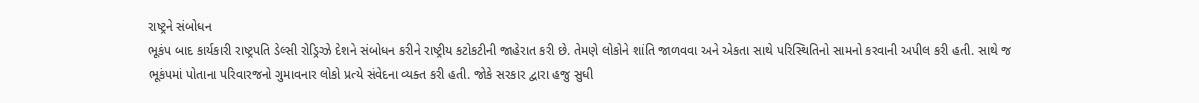રાષ્ટ્રને સંબોધન
ભૂકંપ બાદ કાર્યકારી રાષ્ટ્રપતિ ડેલ્સી રોડ્રિગ્ઝે દેશને સંબોધન કરીને રાષ્ટ્રીય કટોકટીની જાહેરાત કરી છે. તેમણે લોકોને શાંતિ જાળવવા અને એકતા સાથે પરિસ્થિતિનો સામનો કરવાની અપીલ કરી હતી. સાથે જ ભૂકંપમાં પોતાના પરિવારજનો ગુમાવનાર લોકો પ્રત્યે સંવેદના વ્યક્ત કરી હતી. જોકે સરકાર દ્વારા હજુ સુધી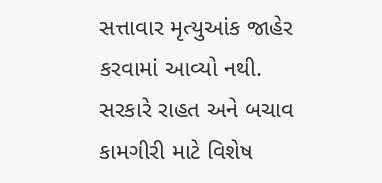સત્તાવાર મૃત્યુઆંક જાહેર કરવામાં આવ્યો નથી.
સરકારે રાહત અને બચાવ કામગીરી માટે વિશેષ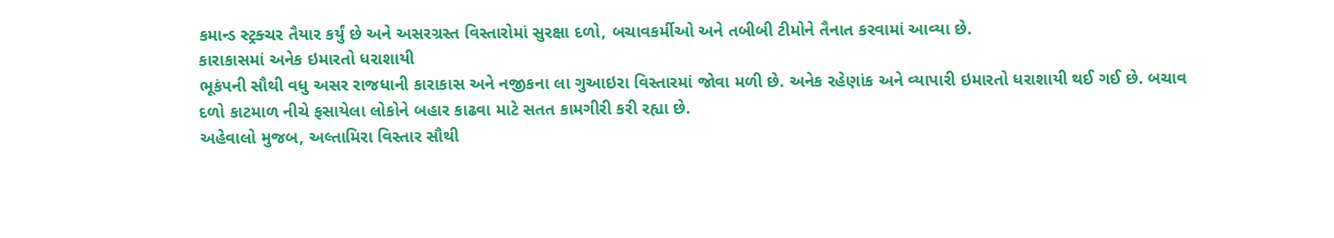કમાન્ડ સ્ટ્રક્ચર તૈયાર કર્યું છે અને અસરગ્રસ્ત વિસ્તારોમાં સુરક્ષા દળો, બચાવકર્મીઓ અને તબીબી ટીમોને તૈનાત કરવામાં આવ્યા છે.
કારાકાસમાં અનેક ઇમારતો ધરાશાયી
ભૂકંપની સૌથી વધુ અસર રાજધાની કારાકાસ અને નજીકના લા ગુઆઇરા વિસ્તારમાં જોવા મળી છે. અનેક રહેણાંક અને વ્યાપારી ઇમારતો ધરાશાયી થઈ ગઈ છે. બચાવ દળો કાટમાળ નીચે ફસાયેલા લોકોને બહાર કાઢવા માટે સતત કામગીરી કરી રહ્યા છે.
અહેવાલો મુજબ, અલ્તામિરા વિસ્તાર સૌથી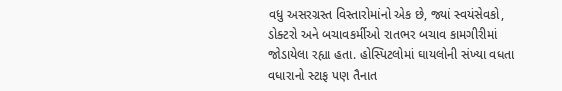વધુ અસરગ્રસ્ત વિસ્તારોમાંનો એક છે, જ્યાં સ્વયંસેવકો, ડોક્ટરો અને બચાવકર્મીઓ રાતભર બચાવ કામગીરીમાં જોડાયેલા રહ્યા હતા. હોસ્પિટલોમાં ઘાયલોની સંખ્યા વધતા વધારાનો સ્ટાફ પણ તૈનાત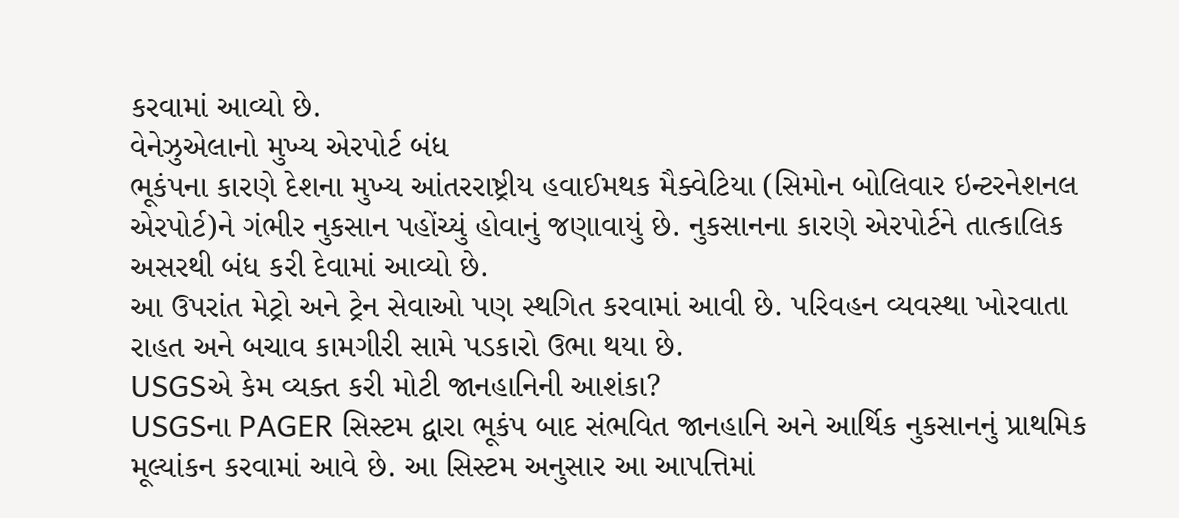કરવામાં આવ્યો છે.
વેનેઝુએલાનો મુખ્ય એરપોર્ટ બંધ
ભૂકંપના કારણે દેશના મુખ્ય આંતરરાષ્ટ્રીય હવાઈમથક મૈક્વેટિયા (સિમોન બોલિવાર ઇન્ટરનેશનલ એરપોર્ટ)ને ગંભીર નુકસાન પહોંચ્યું હોવાનું જણાવાયું છે. નુકસાનના કારણે એરપોર્ટને તાત્કાલિક અસરથી બંધ કરી દેવામાં આવ્યો છે.
આ ઉપરાંત મેટ્રો અને ટ્રેન સેવાઓ પણ સ્થગિત કરવામાં આવી છે. પરિવહન વ્યવસ્થા ખોરવાતા રાહત અને બચાવ કામગીરી સામે પડકારો ઉભા થયા છે.
USGSએ કેમ વ્યક્ત કરી મોટી જાનહાનિની આશંકા?
USGSના PAGER સિસ્ટમ દ્વારા ભૂકંપ બાદ સંભવિત જાનહાનિ અને આર્થિક નુકસાનનું પ્રાથમિક મૂલ્યાંકન કરવામાં આવે છે. આ સિસ્ટમ અનુસાર આ આપત્તિમાં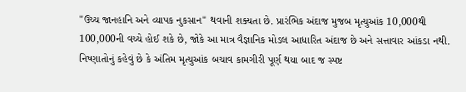"ઉચ્ચ જાનહાનિ અને વ્યાપક નુકસાન" થવાની શક્યતા છે. પ્રારંભિક અંદાજ મુજબ મૃત્યુઆંક 10,000થી 100,000ની વચ્ચે હોઈ શકે છે, જોકે આ માત્ર વૈજ્ઞાનિક મોડલ આધારિત અંદાજ છે અને સત્તાવાર આંકડા નથી.
નિષ્ણાતોનું કહેવું છે કે અંતિમ મૃત્યુઆંક બચાવ કામગીરી પૂર્ણ થયા બાદ જ સ્પષ્ટ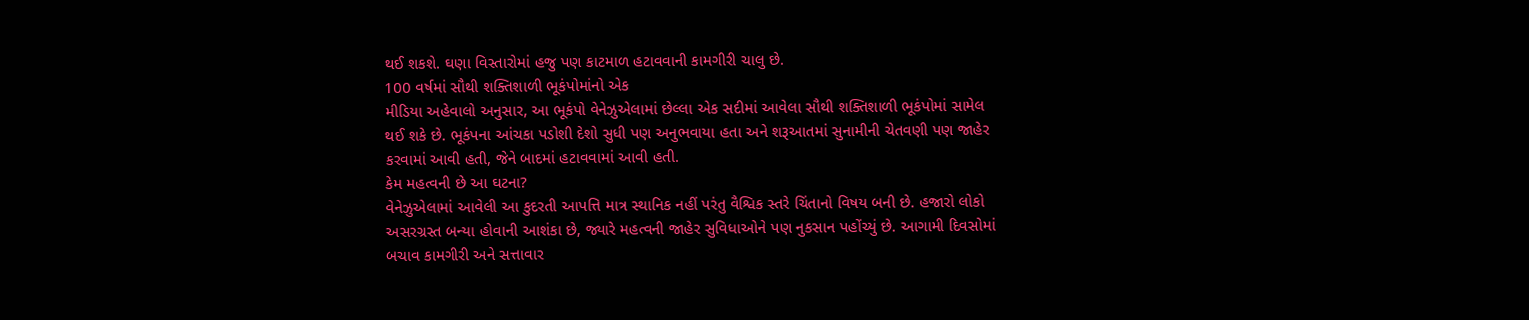થઈ શકશે. ઘણા વિસ્તારોમાં હજુ પણ કાટમાળ હટાવવાની કામગીરી ચાલુ છે.
100 વર્ષમાં સૌથી શક્તિશાળી ભૂકંપોમાંનો એક
મીડિયા અહેવાલો અનુસાર, આ ભૂકંપો વેનેઝુએલામાં છેલ્લા એક સદીમાં આવેલા સૌથી શક્તિશાળી ભૂકંપોમાં સામેલ થઈ શકે છે. ભૂકંપના આંચકા પડોશી દેશો સુધી પણ અનુભવાયા હતા અને શરૂઆતમાં સુનામીની ચેતવણી પણ જાહેર કરવામાં આવી હતી, જેને બાદમાં હટાવવામાં આવી હતી.
કેમ મહત્વની છે આ ઘટના?
વેનેઝુએલામાં આવેલી આ કુદરતી આપત્તિ માત્ર સ્થાનિક નહીં પરંતુ વૈશ્વિક સ્તરે ચિંતાનો વિષય બની છે. હજારો લોકો અસરગ્રસ્ત બન્યા હોવાની આશંકા છે, જ્યારે મહત્વની જાહેર સુવિધાઓને પણ નુકસાન પહોંચ્યું છે. આગામી દિવસોમાં બચાવ કામગીરી અને સત્તાવાર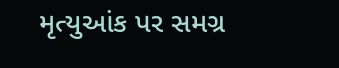મૃત્યુઆંક પર સમગ્ર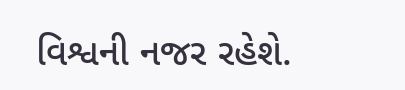વિશ્વની નજર રહેશે.